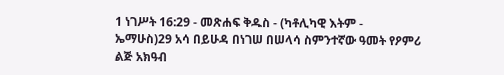1 ነገሥት 16:29 - መጽሐፍ ቅዱስ - (ካቶሊካዊ እትም - ኤማሁስ)29 አሳ በይሁዳ በነገሠ በሠላሳ ስምንተኛው ዓመት የዖምሪ ልጅ አክዓብ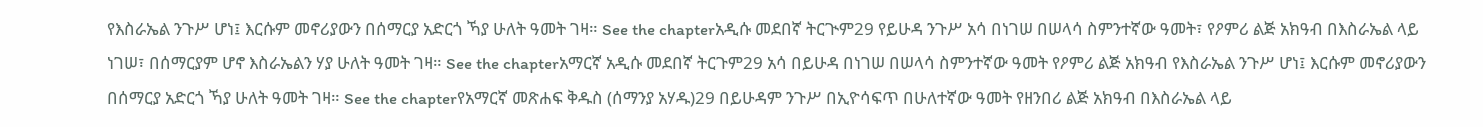የእስራኤል ንጉሥ ሆነ፤ እርሱም መኖሪያውን በሰማርያ አድርጎ ኻያ ሁለት ዓመት ገዛ። See the chapterአዲሱ መደበኛ ትርጒም29 የይሁዳ ንጉሥ አሳ በነገሠ በሠላሳ ስምንተኛው ዓመት፣ የዖምሪ ልጅ አክዓብ በእስራኤል ላይ ነገሠ፣ በሰማርያም ሆኖ እስራኤልን ሃያ ሁለት ዓመት ገዛ። See the chapterአማርኛ አዲሱ መደበኛ ትርጉም29 አሳ በይሁዳ በነገሠ በሠላሳ ስምንተኛው ዓመት የዖምሪ ልጅ አክዓብ የእስራኤል ንጉሥ ሆነ፤ እርሱም መኖሪያውን በሰማርያ አድርጎ ኻያ ሁለት ዓመት ገዛ። See the chapterየአማርኛ መጽሐፍ ቅዱስ (ሰማንያ አሃዱ)29 በይሁዳም ንጉሥ በኢዮሳፍጥ በሁለተኛው ዓመት የዘንበሪ ልጅ አክዓብ በእስራኤል ላይ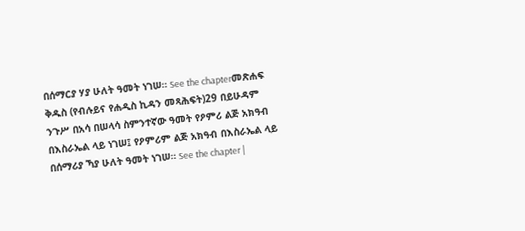በሰማርያ ሃያ ሁለት ዓመት ነገሠ። See the chapterመጽሐፍ ቅዱስ (የብሉይና የሐዲስ ኪዳን መጻሕፍት)29 በይሁዳም ንጉሥ በአሳ በሠላሳ ስምንተኛው ዓመት የዖምሪ ልጅ አክዓብ በእስራኤል ላይ ነገሠ፤ የዖምሪም ልጅ አክዓብ በእስራኤል ላይ በሰማሪያ ኻያ ሁለት ዓመት ነገሠ። See the chapter |